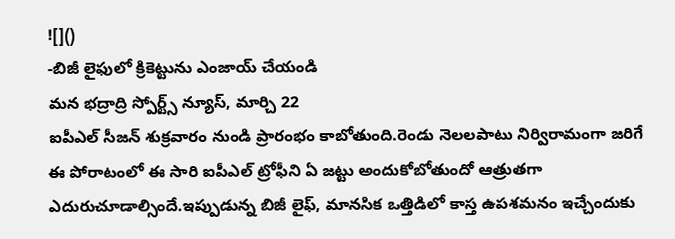![]()
-బిజీ లైఫులో క్రికెట్టును ఎంజాయ్ చేయండి
మన భద్రాద్రి స్పోర్ట్స్ న్యూస్, మార్చి 22
ఐపీఎల్ సీజన్ శుక్రవారం నుండి ప్రారంభం కాబోతుంది.రెండు నెలలపాటు నిర్విరామంగా జరిగే ఈ పోరాటంలో ఈ సారి ఐపీఎల్ ట్రోఫీని ఏ జట్టు అందుకోబోతుందో ఆత్రుతగా ఎదురుచూడాల్సిందే.ఇప్పుడున్న బిజీ లైఫ్, మానసిక ఒత్తిడిలో కాస్త ఉపశమనం ఇచ్చేందుకు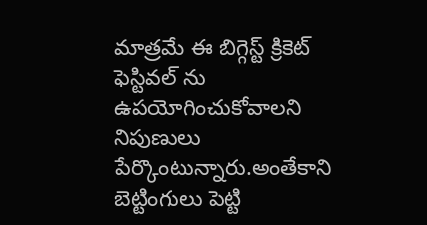మాత్రమే ఈ బిగ్గెస్ట్ క్రికెట్ ఫెస్టివల్ ను ఉపయోగించుకోవాలని నిపుణులు పేర్కొంటున్నారు.అంతేకాని బెట్టింగులు పెట్టి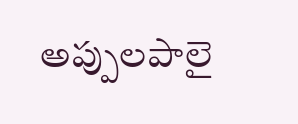అప్పులపాలై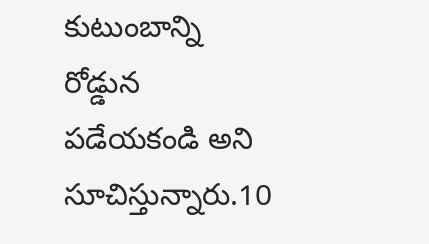కుటుంబాన్ని రోడ్డున పడేయకండి అని సూచిస్తున్నారు.10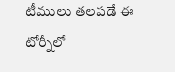టీములు తలపడే ఈ టోర్నీలో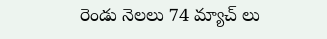రెండు నెలలు 74 మ్యాచ్ లు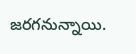జరగనున్నాయి.